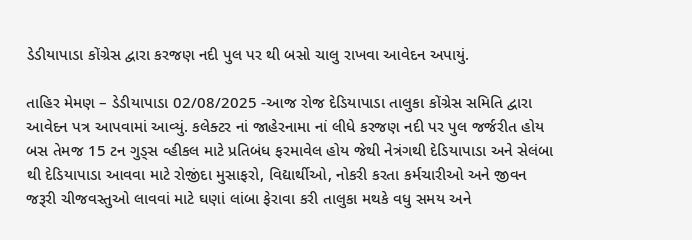ડેડીયાપાડા કોંગ્રેસ દ્વારા કરજણ નદી પુલ પર થી બસો ચાલુ રાખવા આવેદન અપાયું.

તાહિર મેમણ – ડેડીયાપાડા 02/08/2025 -આજ રોજ દેડિયાપાડા તાલુકા કોંગ્રેસ સમિતિ દ્વારા આવેદન પત્ર આપવામાં આવ્યું. કલેક્ટર નાં જાહેરનામા નાં લીધે કરજણ નદી પર પુલ જર્જરીત હોય બસ તેમજ 15 ટન ગુડ્સ વ્હીકલ માટે પ્રતિબંધ ફરમાવેલ હોય જેથી નેત્રંગથી દેડિયાપાડા અને સેલંબા થી દેડિયાપાડા આવવા માટે રોજીંદા મુસાફરો, વિદ્યાર્થીઓ, નોકરી કરતા કર્મચારીઓ અને જીવન જરૂરી ચીજવસ્તુઓ લાવવાં માટે ઘણાં લાંબા ફેરાવા કરી તાલુકા મથકે વધુ સમય અને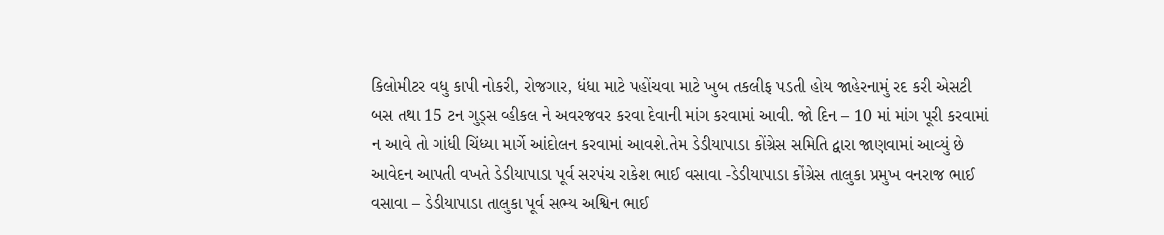કિલોમીટર વધુ કાપી નોકરી, રોજગાર, ધંધા માટે પહોંચવા માટે ખુબ તકલીફ પડતી હોય જાહેરનામું રદ કરી એસટી બસ તથા 15 ટન ગુડ્સ વ્હીકલ ને અવરજવર કરવા દેવાની માંગ કરવામાં આવી. જો દિન – 10 માં માંગ પૂરી કરવામાં ન આવે તો ગાંધી ચિંધ્યા માર્ગે આંદોલન કરવામાં આવશે.તેમ ડેડીયાપાડા કોંગ્રેસ સમિતિ દ્વારા જાણવામાં આવ્યું છે
આવેદન આપતી વખતે ડેડીયાપાડા પૂર્વ સરપંચ રાકેશ ભાઈ વસાવા -ડેડીયાપાડા કોંગ્રેસ તાલુકા પ્રમુખ વનરાજ ભાઈ વસાવા – ડેડીયાપાડા તાલુકા પૂર્વ સભ્ય અશ્વિન ભાઈ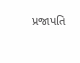પ્રજાપતિ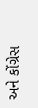અને કોંગ્રેસ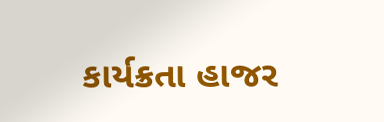કાર્યક્રતા હાજર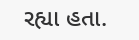રહ્યા હતા.